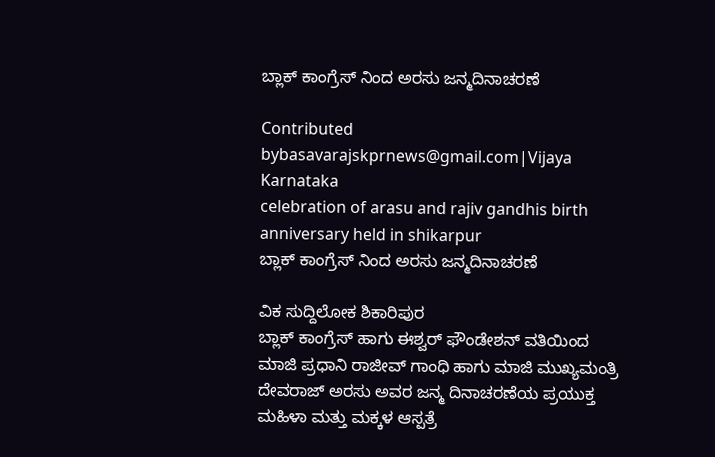ಬ್ಲಾಕ್ ಕಾಂಗ್ರೆಸ್ ನಿಂದ ಅರಸು ಜನ್ಮದಿನಾಚರಣೆ

Contributed bybasavarajskprnews@gmail.com|Vijaya Karnataka
celebration of arasu and rajiv gandhis birth anniversary held in shikarpur
ಬ್ಲಾಕ್ ಕಾಂಗ್ರೆಸ್ ನಿಂದ ಅರಸು ಜನ್ಮದಿನಾಚರಣೆ

ವಿಕ ಸುದ್ದಿಲೋಕ ಶಿಕಾರಿಪುರ
ಬ್ಲಾಕ್ ಕಾಂಗ್ರೆಸ್ ಹಾಗು ಈಶ್ವರ್ ಫೌಂಡೇಶನ್ ವತಿಯಿಂದ ಮಾಜಿ ಪ್ರಧಾನಿ ರಾಜೀವ್ ಗಾಂಧಿ ಹಾಗು ಮಾಜಿ ಮುಖ್ಯಮಂತ್ರಿ ದೇವರಾಜ್ ಅರಸು ಅವರ ಜನ್ಮ ದಿನಾಚರಣೆಯ ಪ್ರಯುಕ್ತ ಮಹಿಳಾ ಮತ್ತು ಮಕ್ಕಳ ಆಸ್ಪತ್ರೆ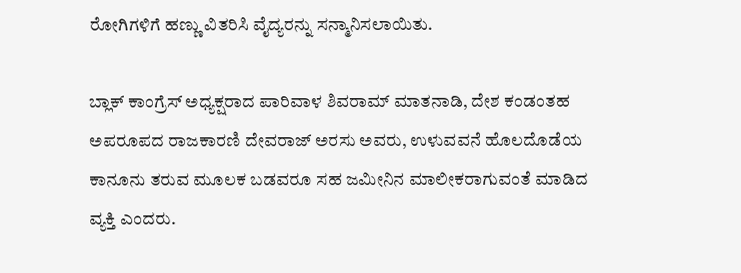ರೋಗಿಗಳಿಗೆ ಹಣ್ಣು ವಿತರಿಸಿ ವೈದ್ಯರನ್ನು ಸನ್ಮಾನಿಸಲಾಯಿತು.

ಬ್ಲಾಕ್ ಕಾಂಗ್ರೆಸ್ ಅಧ್ಯಕ್ಷರಾದ ಪಾರಿವಾಳ ಶಿವರಾಮ್ ಮಾತನಾಡಿ, ದೇಶ ಕಂಡಂತಹ ಅಪರೂಪದ ರಾಜಕಾರಣಿ ದೇವರಾಜ್ ಅರಸು ಅವರು, ಉಳುವವನೆ ಹೊಲದೊಡೆಯ ಕಾನೂನು ತರುವ ಮೂಲಕ ಬಡವರೂ ಸಹ ಜಮೀನಿನ ಮಾಲೀಕರಾಗುವಂತೆ ಮಾಡಿದ ವ್ಯಕ್ತಿ ಎಂದರು.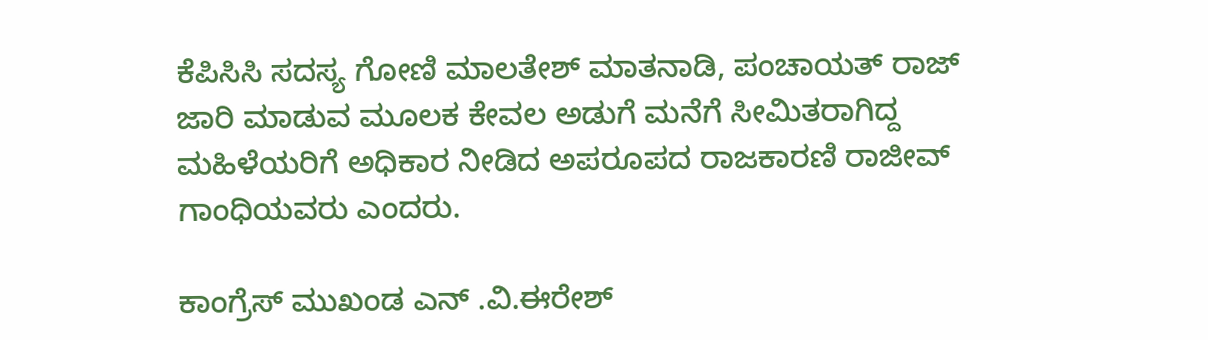ಕೆಪಿಸಿಸಿ ಸದಸ್ಯ ಗೋಣಿ ಮಾಲತೇಶ್ ಮಾತನಾಡಿ, ಪಂಚಾಯತ್ ರಾಜ್ ಜಾರಿ ಮಾಡುವ ಮೂಲಕ ಕೇವಲ ಅಡುಗೆ ಮನೆಗೆ ಸೀಮಿತರಾಗಿದ್ದ ಮಹಿಳೆಯರಿಗೆ ಅಧಿಕಾರ ನೀಡಿದ ಅಪರೂಪದ ರಾಜಕಾರಣಿ ರಾಜೀವ್ ಗಾಂಧಿಯವರು ಎಂದರು.

ಕಾಂಗ್ರೆಸ್ ಮುಖಂಡ ಎನ್ .ವಿ.ಈರೇಶ್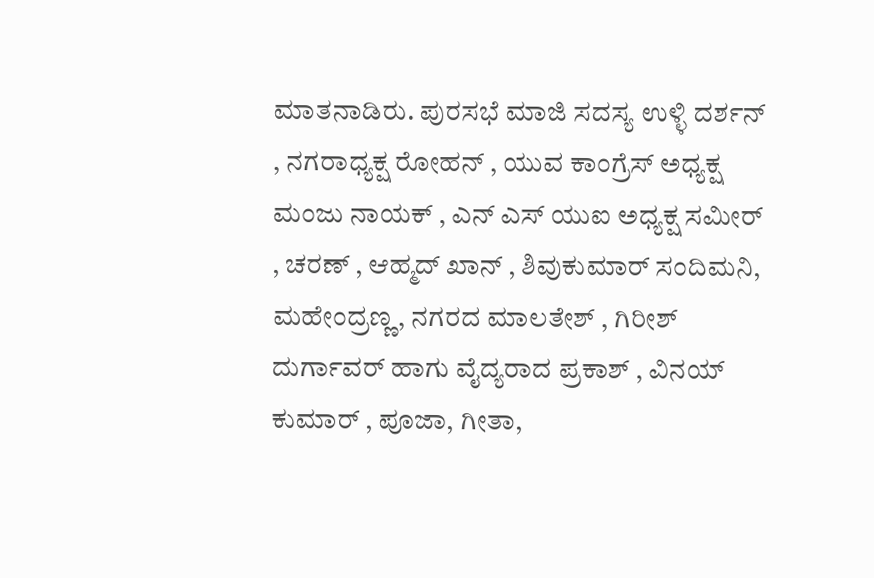ಮಾತನಾಡಿರು. ಪುರಸಭೆ ಮಾಜಿ ಸದಸ್ಯ ಉಳ್ಳಿ ದರ್ಶನ್ , ನಗರಾಧ್ಯಕ್ಷ ರೋಹನ್ , ಯುವ ಕಾಂಗ್ರೆಸ್ ಅಧ್ಯಕ್ಷ ಮಂಜು ನಾಯಕ್ , ಎನ್ ಎಸ್ ಯುಐ ಅಧ್ಯಕ್ಷ ಸಮೀರ್ , ಚರಣ್ , ಆಹ್ಮದ್ ಖಾನ್ , ಶಿವುಕುಮಾರ್ ಸಂದಿಮನಿ, ಮಹೇಂದ್ರಣ್ಣ, ನಗರದ ಮಾಲತೇಶ್ , ಗಿರೀಶ್ ದುರ್ಗಾವರ್ ಹಾಗು ವೈದ್ಯರಾದ ಪ್ರಕಾಶ್ , ವಿನಯ್ ಕುಮಾರ್ , ಪೂಜಾ, ಗೀತಾ,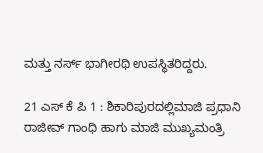ಮತ್ತು ನರ್ಸ್ ಭಾಗೀರಥಿ ಉಪಸ್ಥಿತರಿದ್ದರು.

21 ಎಸ್ ಕೆ ಪಿ 1 : ಶಿಕಾರಿಪುರದಲ್ಲಿಮಾಜಿ ಪ್ರಧಾನಿ ರಾಜೀವ್ ಗಾಂಧಿ ಹಾಗು ಮಾಜಿ ಮುಖ್ಯಮಂತ್ರಿ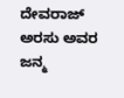ದೇವರಾಜ್ ಅರಸು ಅವರ ಜನ್ಮ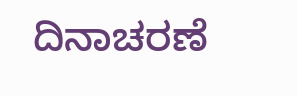ದಿನಾಚರಣೆ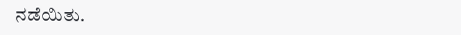ನಡೆಯಿತು.